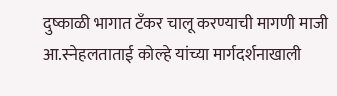दुष्काळी भागात टँकर चालू करण्याची मागणी माजी आ.स्नेहलताताई कोल्हे यांच्या मार्गदर्शनाखाली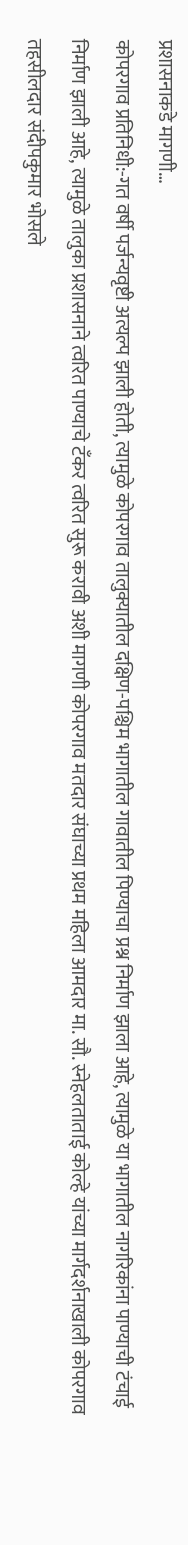प्रशासनाकडे मागणी…
कोपरगाव प्रतिनिधी:-गत वर्षी पर्जन्यवृष्टी अत्यल्प झाली होती, त्यामुळे कोपरगाव तालुक्यातील दक्षिण-पश्चिम भागातील गावातील पिण्याचा प्रश्न निर्माण झाला आहे, त्यामुळे या भागातील नागरिकांना पाण्याची टंचाई निर्माण झाली आहे, त्यामुळे तालुका प्रशासनाने त्वरित पाण्याचे टॅंकर त्वरित सुरू करावी अशी मागणी कोपरगाव मतदार संघाच्या प्रथम महिला आमदार मा. सौ. स्नेहलताताई कोल्हे यांच्या मार्गदर्शनाखाली कोपरगाव तहसीलदार संदीपकुमार भोसले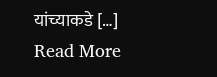यांच्याकडे […]
Read More